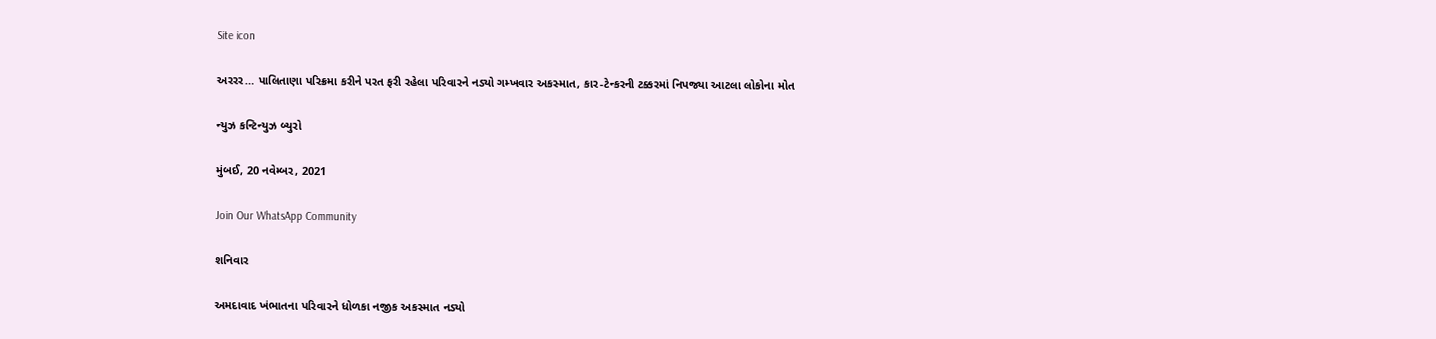Site icon

અરરર… પાલિતાણા પરિક્રમા કરીને પરત ફરી રહેલા પરિવારને નડ્યો ગમ્ખવાર અકસ્માત, કાર-ટેન્કરની ટક્કરમાં નિપજ્યા આટલા લોકોના મોત

ન્યુઝ કન્ટિન્યુઝ બ્યુરો

મુંબઈ, 20 નવેમ્બર, 2021

Join Our WhatsApp Community

શનિવાર

અમદાવાદ ખંભાતના પરિવારને ધોળકા નજીક અકસ્માત નડ્યો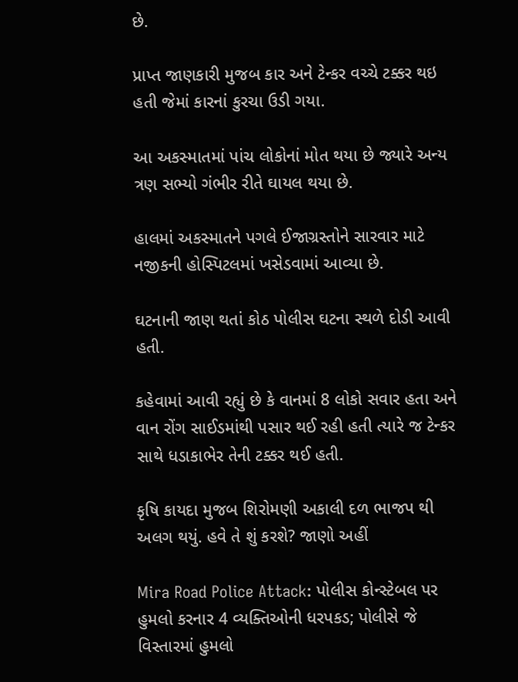છે.

પ્રાપ્ત જાણકારી મુજબ કાર અને ટેન્કર વચ્ચે ટક્કર થઇ હતી જેમાં કારનાં કુરચા ઉડી ગયા.

આ અકસ્માતમાં પાંચ લોકોનાં મોત થયા છે જ્યારે અન્ય ત્રણ સભ્યો ગંભીર રીતે ઘાયલ થયા છે.

હાલમાં અકસ્માતને પગલે ઈજાગ્રસ્તોને સારવાર માટે નજીકની હોસ્પિટલમાં ખસેડવામાં આવ્યા છે.

ઘટનાની જાણ થતાં કોઠ પોલીસ ઘટના સ્થળે દોડી આવી હતી.

કહેવામાં આવી રહ્યું છે કે વાનમાં 8 લોકો સવાર હતા અને વાન રોંગ સાઈડમાંથી પસાર થઈ રહી હતી ત્યારે જ ટેન્કર સાથે ધડાકાભેર તેની ટક્કર થઈ હતી.

કૃષિ કાયદા મુજબ શિરોમણી અકાલી દળ ભાજપ થી અલગ થયું. હવે તે શું કરશે? જાણો અહીં

Mira Road Police Attack: પોલીસ કોન્સ્ટેબલ પર હુમલો કરનાર 4 વ્યક્તિઓની ધરપકડ; પોલીસે જે વિસ્તારમાં હુમલો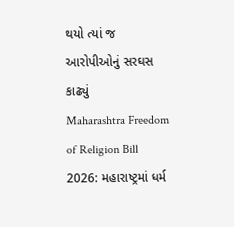થયો ત્યાં જ આરોપીઓનું સરઘસ કાઢ્યું
Maharashtra Freedom of Religion Bill 2026: મહારાષ્ટ્રમાં ધર્મ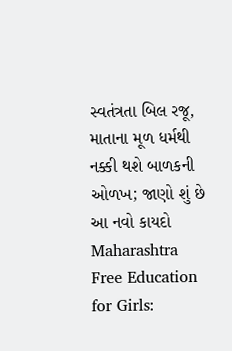સ્વતંત્રતા બિલ રજૂ, માતાના મૂળ ધર્મથી નક્કી થશે બાળકની ઓળખ; જાણો શું છે આ નવો કાયદો
Maharashtra Free Education for Girls: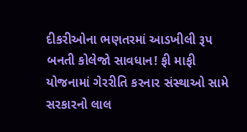દીકરીઓના ભણતરમાં આડખીલી રૂપ બનતી કોલેજો સાવધાન! ફી માફી યોજનામાં ગેરરીતિ કરનાર સંસ્થાઓ સામે સરકારનો લાલ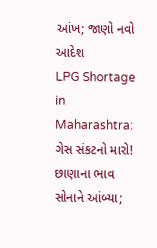આંખ; જાણો નવો આદેશ
LPG Shortage in Maharashtra: ગેસ સંકટનો મારો! છાણાના ભાવ સોનાને આંબ્યા;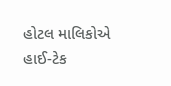હોટલ માલિકોએ હાઈ-ટેક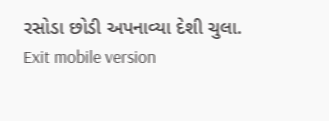રસોડા છોડી અપનાવ્યા દેશી ચુલા.
Exit mobile version